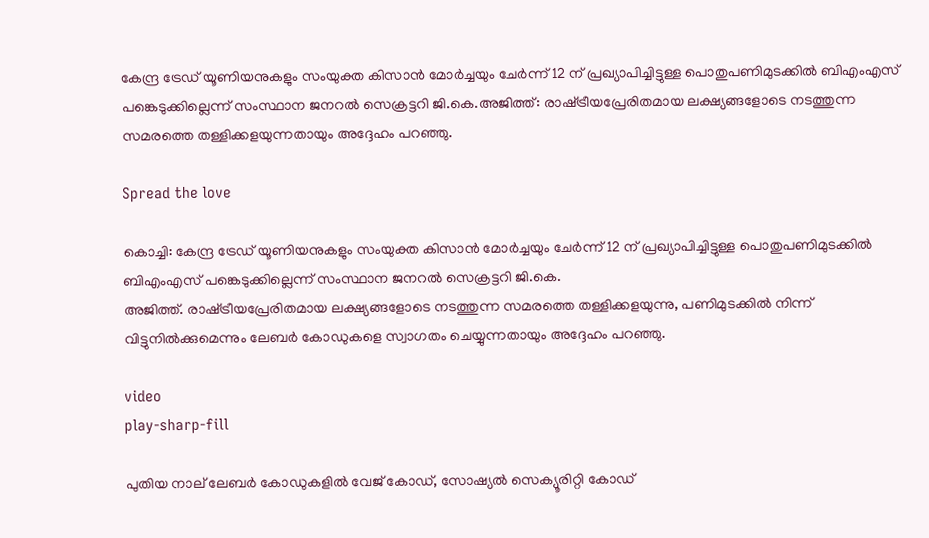കേന്ദ്ര ട്രേഡ് യൂണിയനുകളും സംയുക്ത കിസാന്‍ മോര്‍ച്ചയും ചേര്‍ന്ന് 12 ന് പ്രഖ്യാപിച്ചിട്ടുള്ള പൊതുപണിമുടക്കില്‍ ബിഎംഎസ് പങ്കെടുക്കില്ലെന്ന് സംസ്ഥാന ജനറല്‍ സെക്രട്ടറി ജി.കെ.അജിത്ത്: രാഷ്‌ട്രീയപ്രേരിതമായ ലക്ഷ്യങ്ങളോടെ നടത്തുന്ന സമരത്തെ തള്ളിക്കളയുന്നതായും അദ്ദേഹം പറഞ്ഞു.

Spread the love

കൊച്ചി: കേന്ദ്ര ട്രേഡ് യൂണിയനുകളും സംയുക്ത കിസാന്‍ മോര്‍ച്ചയും ചേര്‍ന്ന് 12 ന് പ്രഖ്യാപിച്ചിട്ടുള്ള പൊതുപണിമുടക്കില്‍ ബിഎംഎസ് പങ്കെടുക്കില്ലെന്ന് സംസ്ഥാന ജനറല്‍ സെക്രട്ടറി ജി.കെ.
അജിത്ത്. രാഷ്‌ട്രീയപ്രേരിതമായ ലക്ഷ്യങ്ങളോടെ നടത്തുന്ന സമരത്തെ തള്ളിക്കളയുന്നു, പണിമുടക്കില്‍ നിന്ന് വിട്ടുനില്‍ക്കുമെന്നും ലേബര്‍ കോഡുകളെ സ്വാഗതം ചെയ്യുന്നതായും അദ്ദേഹം പറഞ്ഞു.

video
play-sharp-fill

പുതിയ നാല് ലേബര്‍ കോഡുകളില്‍ വേജ് കോഡ്, സോഷ്യല്‍ സെക്യൂരിറ്റി കോഡ്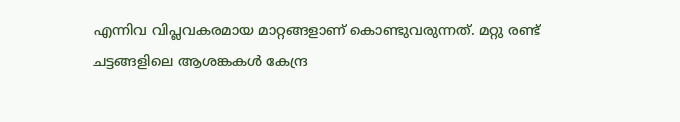എന്നിവ വിപ്ലവകരമായ മാറ്റങ്ങളാണ് കൊണ്ടുവരുന്നത്. മറ്റു രണ്ട് ചട്ടങ്ങളിലെ ആശങ്കകള്‍ കേന്ദ്ര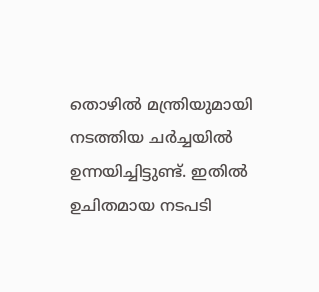തൊഴില്‍ മന്ത്രിയുമായി നടത്തിയ ചര്‍ച്ചയില്‍ ഉന്നയിച്ചിട്ടുണ്ട്. ഇതില്‍ ഉചിതമായ നടപടി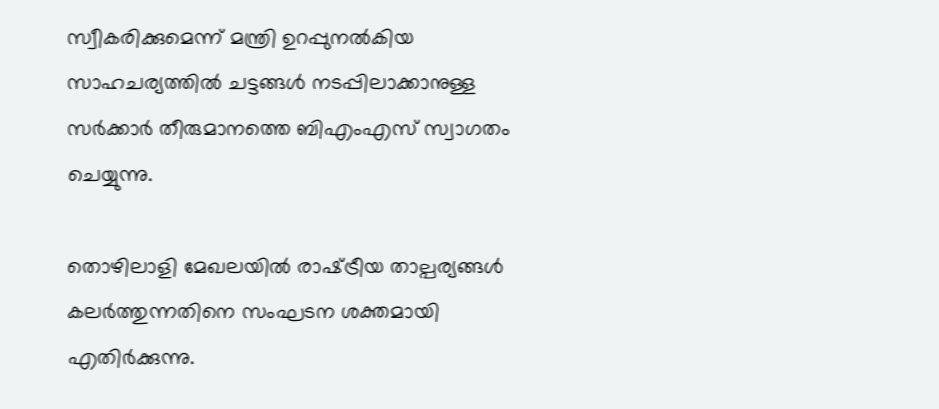സ്വീകരിക്കുമെന്ന് മന്ത്രി ഉറപ്പുനല്‍കിയ സാഹചര്യത്തില്‍ ചട്ടങ്ങള്‍ നടപ്പിലാക്കാനുള്ള സര്‍ക്കാര്‍ തീരുമാനത്തെ ബിഎംഎസ് സ്വാഗതം ചെയ്യുന്നു.

തൊഴിലാളി മേഖലയില്‍ രാഷ്‌ട്രീയ താല്പര്യങ്ങള്‍ കലര്‍ത്തുന്നതിനെ സംഘടന ശക്തമായി എതിര്‍ക്കുന്നു.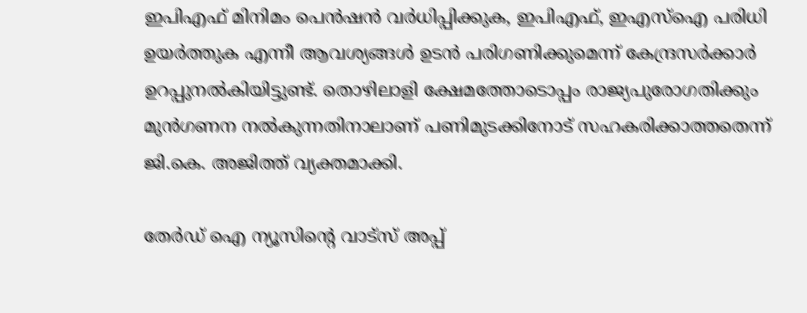ഇപിഎഫ് മിനിമം പെന്‍ഷന്‍ വര്‍ധിപ്പിക്കുക, ഇപിഎഫ്, ഇഎസ്‌ഐ പരിധി ഉയര്‍ത്തുക എന്നീ ആവശ്യങ്ങള്‍ ഉടന്‍ പരിഗണിക്കുമെന്ന് കേന്ദ്രസര്‍ക്കാര്‍ ഉറപ്പുനല്‍കിയിട്ടുണ്ട്. തൊഴിലാളി ക്ഷേമത്തോടൊപ്പം രാജ്യപുരോഗതിക്കും മുന്‍ഗണന നല്‍കുന്നതിനാലാണ് പണിമുടക്കിനോട് സഹകരിക്കാത്തതെന്ന് ജി.കെ. അജിത്ത് വ്യക്തമാക്കി.

തേർഡ് ഐ ന്യൂസിന്റെ വാട്സ് അപ്പ്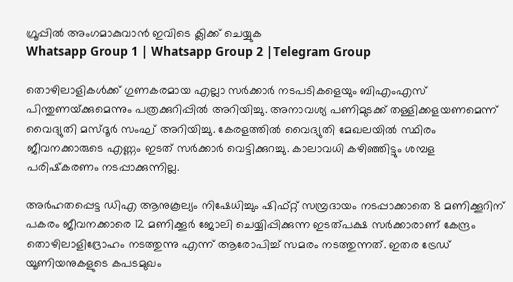ഗ്രൂപ്പിൽ അംഗമാകുവാൻ ഇവിടെ ക്ലിക്ക് ചെയ്യുക
Whatsapp Group 1 | Whatsapp Group 2 |Telegram Group

തൊഴിലാളികള്‍ക്ക് ഗുണകരമായ എല്ലാ സര്‍ക്കാര്‍ നടപടികളെയും ബിഎംഎസ് പിന്തുണയ്‌ക്കുമെന്നും പത്രക്കുറിപ്പില്‍ അറിയിച്ചു. അനാവശ്യ പണിമുടക്ക് തള്ളിക്കളയണമെന്ന് വൈദ്യുതി മസ്ദൂര്‍ സംഘ് അറിയിച്ചു. കേരളത്തില്‍ വൈദ്യുതി മേഖലയില്‍ സ്ഥിരം ജീവനക്കാരുടെ എണ്ണം ഇടത് സര്‍ക്കാര്‍ വെട്ടിക്കുറച്ചു. കാലാവധി കഴിഞ്ഞിട്ടും ശമ്പള പരിഷ്‌കരണം നടപ്പാക്കുന്നില്ല.

അര്‍ഹതപ്പെട്ട ഡിഎ ആനുകൂല്യം നിഷേധിച്ചും ഷിഫ്റ്റ് സമ്പ്രദായം നടപ്പാക്കാതെ 8 മണിക്കൂറിന് പകരം ജീവനക്കാരെ 12 മണിക്കൂര്‍ ജോലി ചെയ്യിപ്പിക്കുന്ന ഇടത്പക്ഷ സര്‍ക്കാരാണ് കേന്ദ്രം തൊഴിലാളിദ്രോഹം നടത്തുന്നു എന്ന് ആരോപിച്ച്‌ സമരം നടത്തുന്നത്. ഇതര ട്രേഡ് യൂണിയനുകളുടെ കപടമുഖം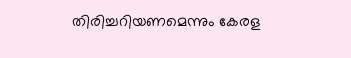തിരിച്ചറിയണമെന്നും കേരള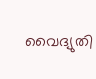വൈദ്യുതി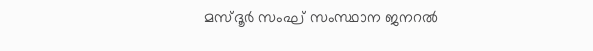മസ്ദൂര്‍ സംഘ് സംസ്ഥാന ജനറല്‍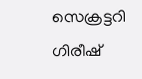സെക്രട്ടറി ഗിരീഷ്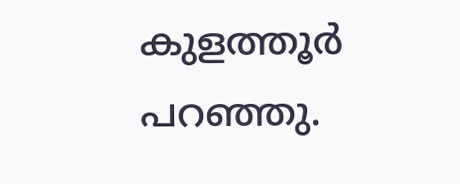കുളത്തൂര്‍ പറഞ്ഞു.